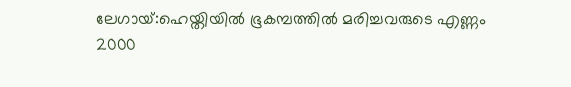ലേഗായ്:ഹെയ്തിയിൽ ഭൂകമ്പത്തിൽ മരിച്ചവരുടെ എണ്ണം 2000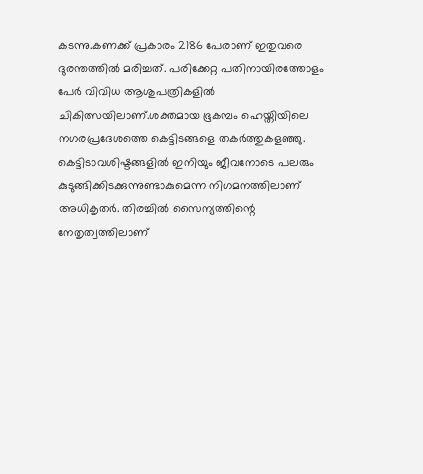കടന്നു.കണക്ക് പ്രകാരം 2186 പേരാണ് ഇതുവരെ ദുരന്തത്തിൽ മരിച്ചത്. പരിക്കേറ്റ പതിനായിരത്തോളം പേർ വിവിധ ആശുപത്രികളിൽ ചികിത്സയിലാണ്.ശക്തമായ ഭൂകമ്പം ഹെയ്തിയിലെ നഗരപ്രദേശത്തെ കെട്ടിടങ്ങളെ തകർത്തുകളഞ്ഞു. കെട്ടിടാവശിഷ്ടങ്ങളിൽ ഇനിയും ജീവനോടെ പലരും കുടുങ്ങിക്കിടക്കുന്നുണ്ടാകുമെന്ന നിഗമനത്തിലാണ് അധികൃതർ. തിരച്ചിൽ സൈന്യത്തിന്റെ നേതൃത്വത്തിലാണ്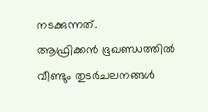നടക്കുന്നത്.
ആഫ്രിക്കൻ ഭൂഖണ്ഡത്തിൽ വീണ്ടും തുടർചലനങ്ങൾ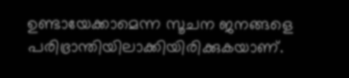ഉണ്ടായേക്കാമെന്ന സൂചന ജനങ്ങളെ പരിഭ്രാന്തിയിലാക്കിയിരിക്കുകയാണ്.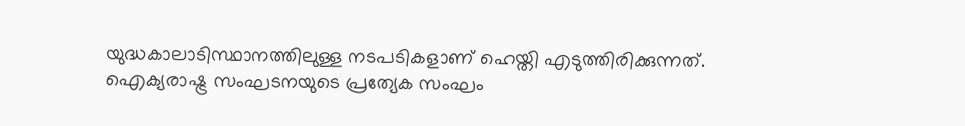യുദ്ധകാലാടിസ്ഥാനത്തിലുള്ള നടപടികളാണ് ഹെയ്തി എടുത്തിരിക്കുന്നത്. ഐക്യരാഷ്ട്ര സംഘടനയുടെ പ്രത്യേക സംഘം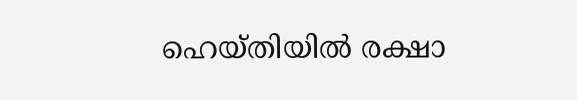ഹെയ്തിയിൽ രക്ഷാ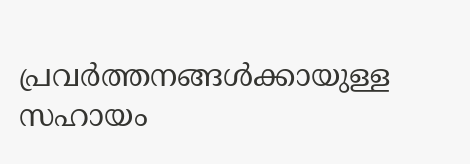പ്രവർത്തനങ്ങൾക്കായുള്ള സഹായം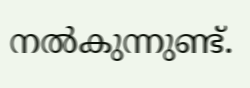നൽകുന്നുണ്ട്.